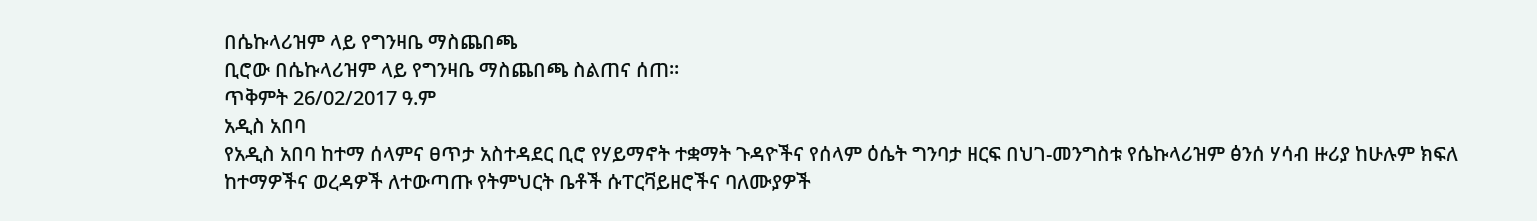በሴኩላሪዝም ላይ የግንዛቤ ማስጨበጫ
ቢሮው በሴኩላሪዝም ላይ የግንዛቤ ማስጨበጫ ስልጠና ሰጠ።
ጥቅምት 26/02/2017 ዓ.ም
አዲስ አበባ
የአዲስ አበባ ከተማ ሰላምና ፀጥታ አስተዳደር ቢሮ የሃይማኖት ተቋማት ጉዳዮችና የሰላም ዕሴት ግንባታ ዘርፍ በህገ-መንግስቱ የሴኩላሪዝም ፅንሰ ሃሳብ ዙሪያ ከሁሉም ክፍለ ከተማዎችና ወረዳዎች ለተውጣጡ የትምህርት ቤቶች ሱፐርቫይዘሮችና ባለሙያዎች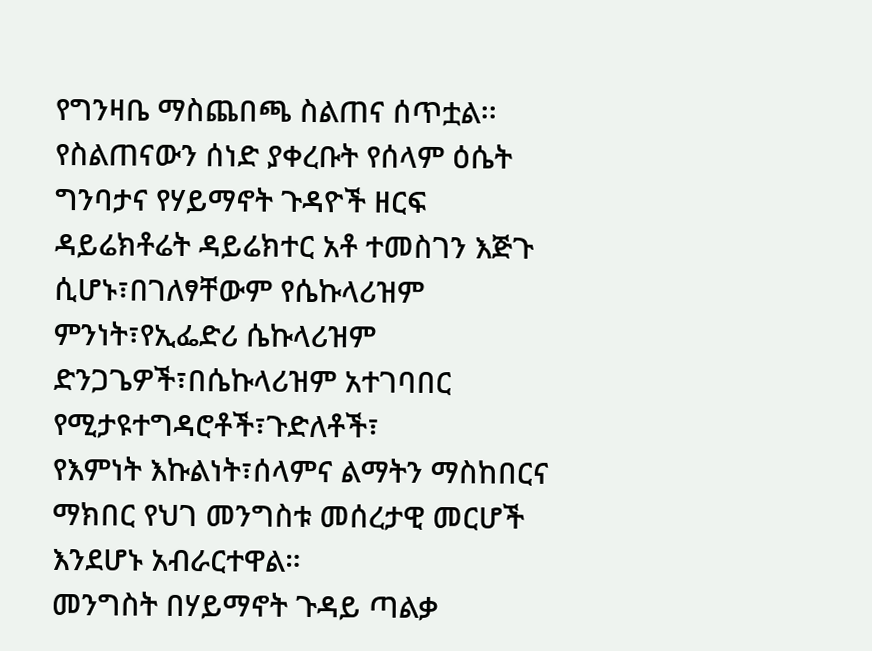የግንዛቤ ማስጨበጫ ስልጠና ሰጥቷል፡፡
የስልጠናውን ሰነድ ያቀረቡት የሰላም ዕሴት ግንባታና የሃይማኖት ጉዳዮች ዘርፍ ዳይሬክቶሬት ዳይሬክተር አቶ ተመስገን እጅጉ ሲሆኑ፣በገለፃቸውም የሴኩላሪዝም ምንነት፣የኢፌድሪ ሴኩላሪዝም ድንጋጌዎች፣በሴኩላሪዝም አተገባበር የሚታዩተግዳሮቶች፣ጉድለቶች፣
የእምነት እኩልነት፣ሰላምና ልማትን ማስከበርና ማክበር የህገ መንግስቱ መሰረታዊ መርሆች እንደሆኑ አብራርተዋል።
መንግስት በሃይማኖት ጉዳይ ጣልቃ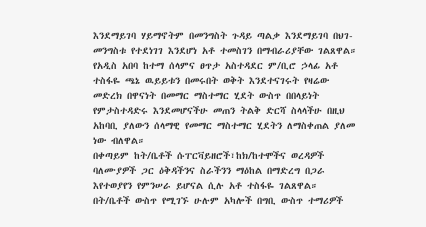እንደማይገባ ሃይማኖትም በመንግስት ጉዳይ ጣልቃ እንደማይገባ በህገ-መንግስቱ የተደነገገ እንደሆነ አቶ ተመስገን በማብራሪያቸው ገልጸዋል።
የአዲስ አበባ ከተማ ሰላምና ፀጥታ አስተዳደር ም/ቢሮ ኃላፊ አቶ ተስፋዬ ጫኔ ዉይይቱን በመሩበት ወቅት እንደተናገሩት የዛሬው መድረክ በዋናነት በመማር ማስተማር ሂደት ውስጥ በበላይነት የምታስተዳድሩ እንደመሆናችሁ መጠን ትልቅ ድርሻ ስላላችሁ በዚህ አከባቢ ያለውን ሰላማዊ የመማር ማስተማር ሂደትን ለማስቀጠል ያለመ ነው ብለዋል።
በቀጣይም ከት/ቤቶች ሱፐርቫይዘሮች፣ከክ/ከተሞችና ወረዳዎች ባለሙያዎች ጋር ዕቅዳችንና ስራችንን ማዕከል በማድረግ በጋራ እየተወያየን የምንሠራ ይሆናል ሲሉ አቶ ተስፋዬ ገልጸዋል።
በት/ቤቶች ውስጥ የሚገኙ ሁሉም አካሎች በግቢ ውስጥ ተማሪዎች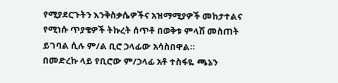የሚያደርጉትን እንቅስቃሴዎችና አዝማሚያዎች መከታተልና የሚነሱ ጥያቄዎች ትኩረት ሰጥቶ በወቅቱ ምላሽ መስጠት ይገባል ሲሉ ም/ል ቢሮ ኃላፊው አሳስበዋል።
በመድረኩ ላይ የቢሮው ም/ኃላፊ አቶ ተስፋዬ ጫኔን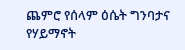ጨምሮ የሰላም ዕሴት ግንባታና የሃይማኖት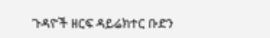ጉዳዮች ዘርፍ ዳይሬክተር ቡድን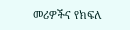መሪዎችና የክፍለ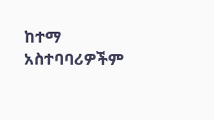ከተማ አስተባባሪዎችም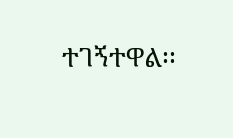ተገኝተዋል፡፡